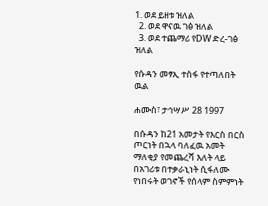1. ወደ ይዘቱ ዝለል
  2. ወደ ዋናዉ ገፅ ዝለል
  3. ወደ ተጨማሪ የDW ድረ-ገፅ ዝለል

የሱዳን መፃኢ ተስፋ የተጣለበት ዉል

ሐሙስ፣ ታኅሣሥ 28 1997

በሱዳን ከ21 አመታት የእርስ በርስ ጦርነት በኋላ ባለፈዉ አመት ማለቂያ የመጨረሻ እለት ላይ በአገሪቱ በተቃራኒነት ሲፋለሙ የነበሩት ወገኖች የሰላም ስምምነት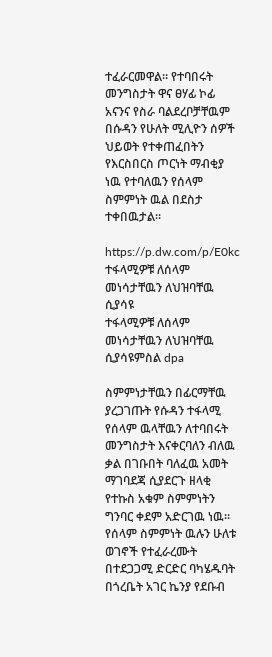ተፈራርመዋል። የተባበሩት መንግስታት ዋና ፀሃፊ ኮፊ አናንና የስራ ባልደረቦቻቸዉም በሱዳን የሁለት ሚሊዮን ሰዎች ህይወት የተቀጠፈበትን የእርስበርስ ጦርነት ማብቂያ ነዉ የተባለዉን የሰላም ስምምነት ዉል በደስታ ተቀበዉታል።

https://p.dw.com/p/E0kc
ተፋላሚዎቹ ለሰላም መነሳታቸዉን ለህዝባቸዉ ሲያሳዩ
ተፋላሚዎቹ ለሰላም መነሳታቸዉን ለህዝባቸዉ ሲያሳዩምስል dpa

ስምምነታቸዉን በፊርማቸዉ ያረጋገጡት የሱዳን ተፋላሚ የሰላም ዉላቸዉን ለተባበሩት መንግስታት እናቀርባለን ብለዉ ቃል በገቡበት ባለፈዉ አመት ማገባደጃ ሲያደርጉ ዘላቂ የተኩስ አቁም ስምምነትን ግንባር ቀደም አድርገዉ ነዉ።
የሰላም ስምምነት ዉሉን ሁለቱ ወገኖች የተፈራረሙት በተደጋጋሚ ድርድር ባካሄዱባት በጎረቤት አገር ኬንያ የደቡብ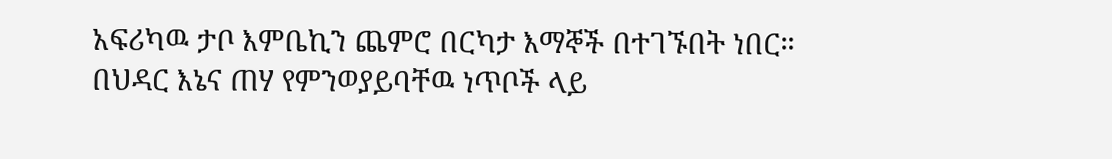አፍሪካዉ ታቦ እምቤኪን ጨምሮ በርካታ እማኞች በተገኙበት ነበር።
በህዳር እኔና ጠሃ የምንወያይባቸዉ ነጥቦች ላይ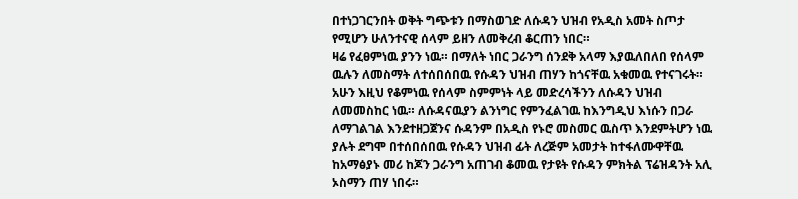በተነጋገርንበት ወቅት ግጭቱን በማስወገድ ለሱዳን ህዝብ የአዲስ አመት ስጦታ የሚሆን ሁለንተናዊ ሰላም ይዘን ለመቅረብ ቆርጠን ነበር።
ዛሬ የፈፀምነዉ ያንን ነዉ። በማለት ነበር ጋራንግ ሰንደቅ አላማ እያዉለበለበ የሰላም ዉሉን ለመስማት ለተሰበሰበዉ የሱዳን ህዝብ ጠሃን ከጎናቸዉ አቁመዉ የተናገሩት።
አሁን እዚህ የቆምነዉ የሰላም ስምምነት ላይ መድረሳችንን ለሱዳን ህዝብ ለመመስከር ነዉ። ለሱዳናዉያን ልንነግር የምንፈልገዉ ከእንግዲህ እነሱን በጋራ ለማገልገል እንደተዘጋጀንና ሱዳንም በአዲስ የኑሮ መስመር ዉስጥ እንደምትሆን ነዉ ያሉት ደግሞ በተሰበሰበዉ የሱዳን ህዝብ ፊት ለረጅም አመታት ከተፋለሙዋቸዉ ከአማፅያኑ መሪ ከጆን ጋራንግ አጠገብ ቆመዉ የታዩት የሱዳን ምክትል ፕሬዝዳንት አሊ ኦስማን ጠሃ ነበሩ።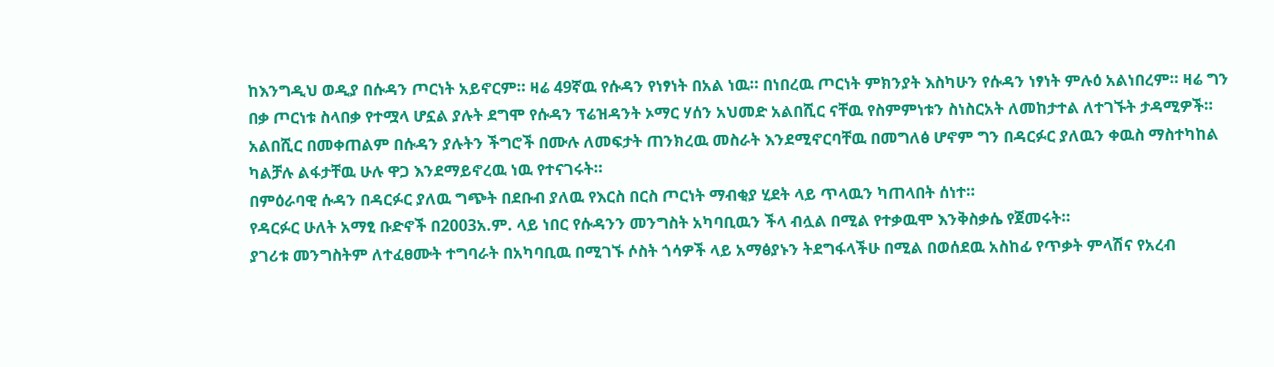ከእንግዲህ ወዲያ በሱዳን ጦርነት አይኖርም። ዛሬ 49ኛዉ የሱዳን የነፃነት በአል ነዉ። በነበረዉ ጦርነት ምክንያት እስካሁን የሱዳን ነፃነት ምሉዕ አልነበረም። ዛሬ ግን በቃ ጦርነቱ ስላበቃ የተሟላ ሆኗል ያሉት ደግሞ የሱዳን ፕሬዝዳንት ኦማር ሃሰን አህመድ አልበሺር ናቸዉ የስምምነቱን ስነስርአት ለመከታተል ለተገኙት ታዳሚዎች።
አልበሺር በመቀጠልም በሱዳን ያሉትን ችግሮች በሙሉ ለመፍታት ጠንክረዉ መስራት እንደሚኖርባቸዉ በመግለፅ ሆኖም ግን በዳርፉር ያለዉን ቀዉስ ማስተካከል ካልቻሉ ልፋታቸዉ ሁሉ ዋጋ እንደማይኖረዉ ነዉ የተናገሩት።
በምዕራባዊ ሱዳን በዳርፉር ያለዉ ግጭት በደቡብ ያለዉ የእርስ በርስ ጦርነት ማብቂያ ሂደት ላይ ጥላዉን ካጠላበት ሰነተ።
የዳርፉር ሁለት አማፂ ቡድኖች በ2003አ.ም. ላይ ነበር የሱዳንን መንግስት አካባቢዉን ችላ ብሏል በሚል የተቃዉሞ እንቅስቃሴ የጀመሩት።
ያገሪቱ መንግስትም ለተፈፀሙት ተግባራት በአካባቢዉ በሚገኙ ሶስት ጎሳዎች ላይ አማፅያኑን ትደግፋላችሁ በሚል በወሰደዉ አስከፊ የጥቃት ምላሽና የአረብ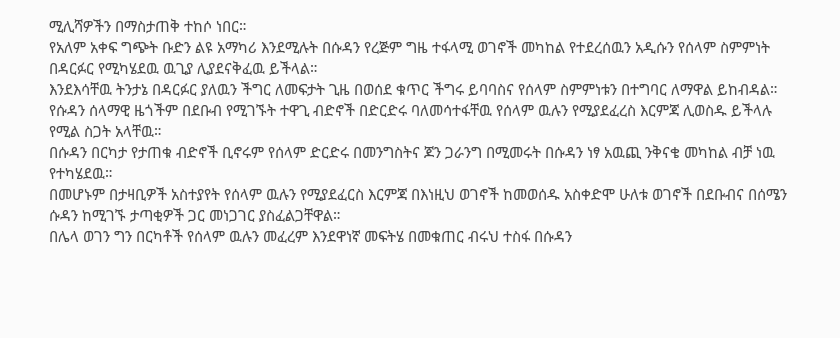ሚሊሻዎችን በማስታጠቅ ተከሶ ነበር።
የአለም አቀፍ ግጭት ቡድን ልዩ አማካሪ እንደሚሉት በሱዳን የረጅም ግዜ ተፋላሚ ወገኖች መካከል የተደረሰዉን አዲሱን የሰላም ስምምነት በዳርፉር የሚካሄደዉ ዉጊያ ሊያደናቅፈዉ ይችላል።
እንደእሳቸዉ ትንታኔ በዳርፉር ያለዉን ችግር ለመፍታት ጊዜ በወሰደ ቁጥር ችግሩ ይባባስና የሰላም ስምምነቱን በተግባር ለማዋል ይከብዳል።
የሱዳን ሰላማዊ ዜጎችም በደቡብ የሚገኙት ተዋጊ ብድኖች በድርድሩ ባለመሳተፋቸዉ የሰላም ዉሉን የሚያደፈረስ እርምጃ ሊወስዱ ይችላሉ የሚል ስጋት አላቸዉ።
በሱዳን በርካታ የታጠቁ ብድኖች ቢኖሩም የሰላም ድርድሩ በመንግስትና ጆን ጋራንግ በሚመሩት በሱዳን ነፃ አዉጪ ንቅናቄ መካከል ብቻ ነዉ የተካሄደዉ።
በመሆኑም በታዛቢዎች አስተያየት የሰላም ዉሉን የሚያደፈርስ እርምጃ በእነዚህ ወገኖች ከመወሰዱ አስቀድሞ ሁለቱ ወገኖች በደቡብና በሰሜን ሱዳን ከሚገኙ ታጣቂዎች ጋር መነጋገር ያስፈልጋቸዋል።
በሌላ ወገን ግን በርካቶች የሰላም ዉሉን መፈረም እንደዋነኛ መፍትሄ በመቁጠር ብሩህ ተስፋ በሱዳን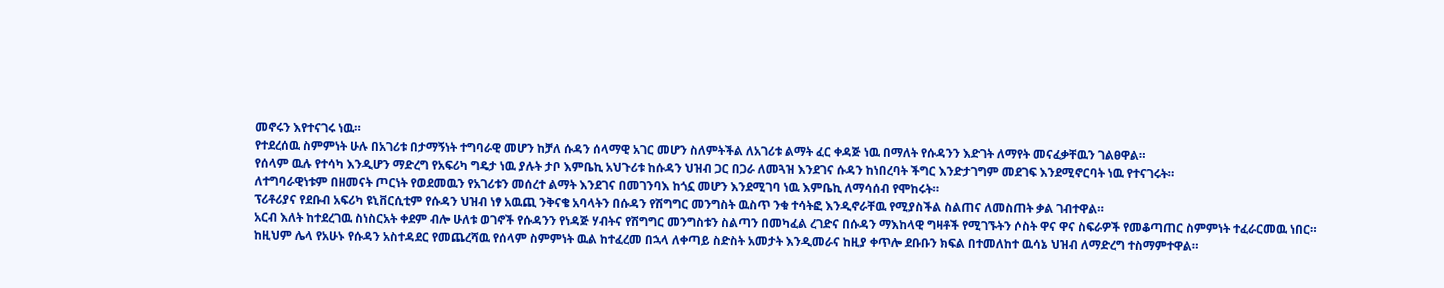መኖሩን እየተናገሩ ነዉ።
የተደረሰዉ ስምምነት ሁሉ በአገሪቱ በታማኝነት ተግባራዊ መሆን ከቻለ ሱዳን ሰላማዊ አገር መሆን ስለምትችል ለአገሪቱ ልማት ፈር ቀዳጅ ነዉ በማለት የሱዳንን እድገት ለማየት መናፈቃቸዉን ገልፀዋል።
የሰላም ዉሉ የተሳካ እንዲሆን ማድረግ የአፍሪካ ግዴታ ነዉ ያሉት ታቦ እምቤኪ አህጉሪቱ ከሱዳን ህዝብ ጋር በጋራ ለመጓዝ እንደገና ሱዳን ከነበረባት ችግር እንድታገግም መደገፍ እንደሚኖርባት ነዉ የተናገሩት።
ለተግባራዊነቱም በዘመናት ጦርነት የወደመዉን የአገሪቱን መሰረተ ልማት እንደገና በመገንባእ ከጎኗ መሆን እንደሚገባ ነዉ እምቤኪ ለማሳሰብ የሞከሩት።
ፕሪቶሪያና የደቡብ አፍሪካ ዩኒቨርሲቲም የሱዳን ህዝብ ነፃ አዉጪ ንቅናቄ አባላትን በሱዳን የሽግግር መንግስት ዉስጥ ንቁ ተሳትፎ እንዲኖራቸዉ የሚያስችል ስልጠና ለመስጠት ቃል ገብተዋል።
አርብ እለት ከተደረገዉ ስነስርአት ቀደም ብሎ ሁለቱ ወገኖች የሱዳንን የነዳጅ ሃብትና የሽግግር መንግስቱን ስልጣን በመካፈል ረገድና በሱዳን ማእከላዊ ግዛቶች የሚገኙትን ሶስት ዋና ዋና ስፍራዎች የመቆጣጠር ስምምነት ተፈራርመዉ ነበር።
ከዚህም ሌላ የአሁኑ የሱዳን አስተዳደር የመጨረሻዉ የሰላም ስምምነት ዉል ከተፈረመ በኋላ ለቀጣይ ስድስት አመታት እንዲመራና ከዚያ ቀጥሎ ደቡቡን ክፍል በተመለከተ ዉሳኔ ህዝብ ለማድረግ ተስማምተዋል።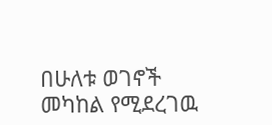በሁለቱ ወገኖች መካከል የሚደረገዉ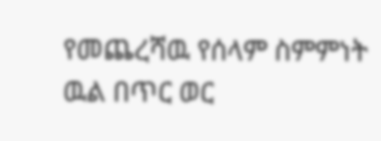የመጨረሻዉ የሰላም ስምምነት ዉል በጥር ወር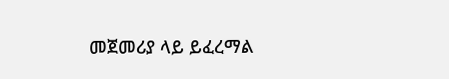መጀመሪያ ላይ ይፈረማል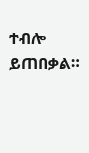ተብሎ ይጠበቃል።